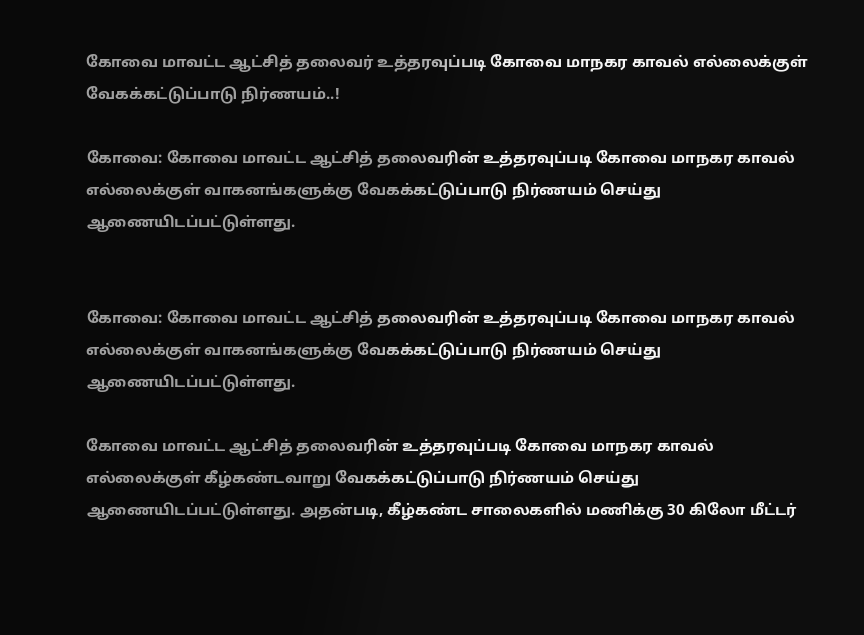கோவை மாவட்ட ஆட்சித் தலைவர்‌ உத்தரவுப்படி கோவை மாநகர காவல்‌ எல்லைக்குள்‌ வேகக்கட்டுப்பாடு நிர்ணயம்‌..!

கோவை: கோவை மாவட்ட ஆட்சித் தலைவரின் உத்தரவுப்படி கோவை மாநகர காவல்‌ எல்லைக்குள்‌ வாகனங்களுக்கு வேகக்கட்டுப்பாடு நிர்ணயம்‌ செய்து ஆணையிடப்பட்டுள்ளது.


கோவை: கோவை மாவட்ட ஆட்சித் தலைவரின் உத்தரவுப்படி கோவை மாநகர காவல்‌ எல்லைக்குள்‌ வாகனங்களுக்கு வேகக்கட்டுப்பாடு நிர்ணயம்‌ செய்து ஆணையிடப்பட்டுள்ளது.

கோவை மாவட்ட ஆட்சித் தலைவரின் உத்தரவுப்படி கோவை மாநகர காவல்‌ எல்லைக்குள்‌ கீழ்கண்டவாறு வேகக்கட்டுப்பாடு நிர்ணயம்‌ செய்து ஆணையிடப்பட்டுள்ளது. அதன்படி, கீழ்கண்ட சாலைகளில்‌ மணிக்கு 30 கிலோ மீட்டர்‌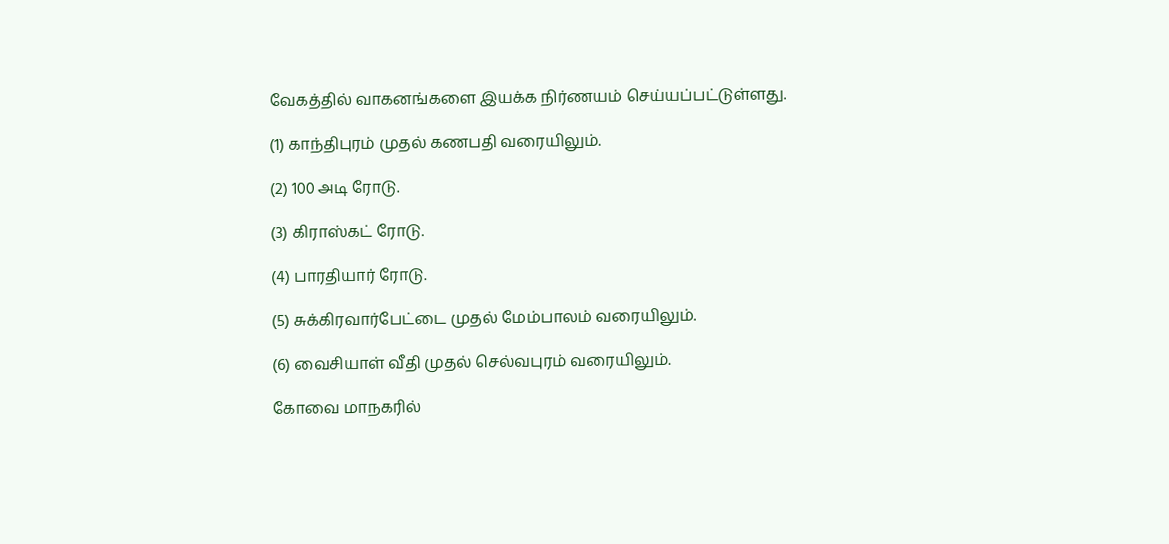வேகத்தில்‌ வாகனங்களை இயக்க நிர்ணயம்‌ செய்யப்பட்டுள்ளது.

(1) காந்திபுரம்‌ முதல்‌ கணபதி வரையிலும்‌.

(2) 100 அடி ரோடு.

(3) கிராஸ்கட்‌ ரோடு.

(4) பாரதியார்‌ ரோடு.

(5) சுக்கிரவார்பேட்டை முதல்‌ மேம்பாலம்‌ வரையிலும்‌.

(6) வைசியாள்‌ வீதி முதல்‌ செல்வபுரம்‌ வரையிலும்‌.

கோவை மாநகரில்‌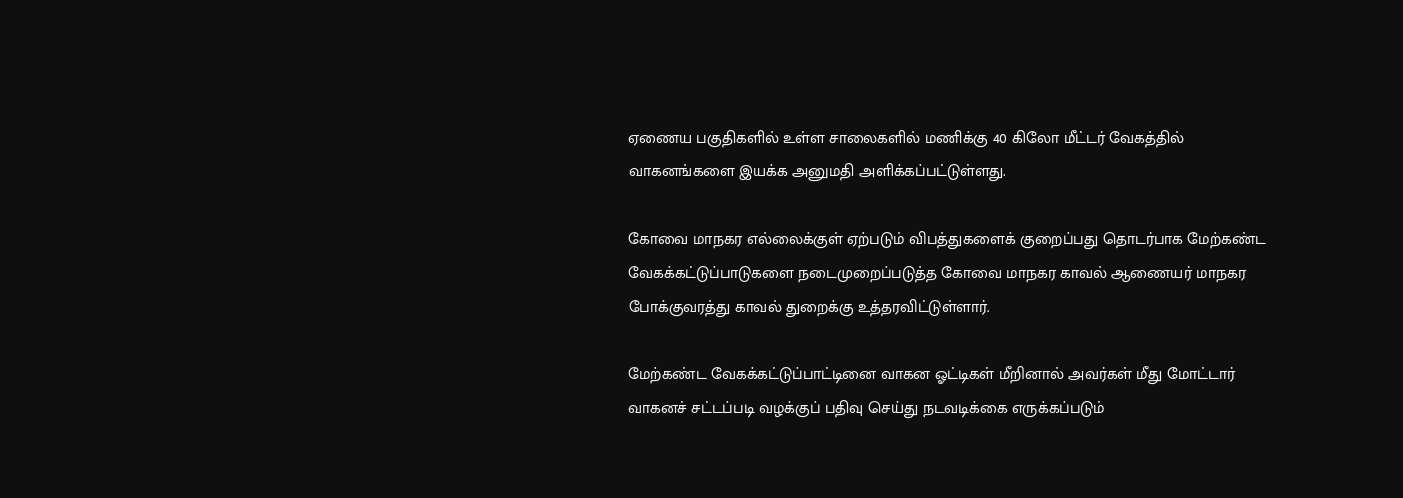ஏணைய பகுதிகளில்‌ உள்ள சாலைகளில்‌ மணிக்கு 40 கிலோ மீட்டர்‌ வேகத்தில்‌ வாகனங்களை இயக்க அனுமதி அளிக்கப்பட்டுள்ளது.

கோவை மாநகர எல்லைக்குள்‌ ஏற்படும்‌ விபத்துகளைக் குறைப்பது தொடர்பாக மேற்கண்ட வேகக்கட்டுப்பாடுகளை நடைமுறைப்படுத்த கோவை மாநகர காவல்‌ ஆணையர்‌ மாநகர போக்குவரத்து காவல் துறைக்கு உத்தரவிட்டுள்ளார்.

மேற்கண்ட வேகக்கட்டுப்பாட்டினை வாகன ஓட்டிகள்‌ மீறினால்‌ அவர்கள்‌ மீது மோட்டார்‌ வாகனச் சட்டப்படி வழக்குப் பதிவு செய்து நடவடிக்கை எருக்கப்படும்‌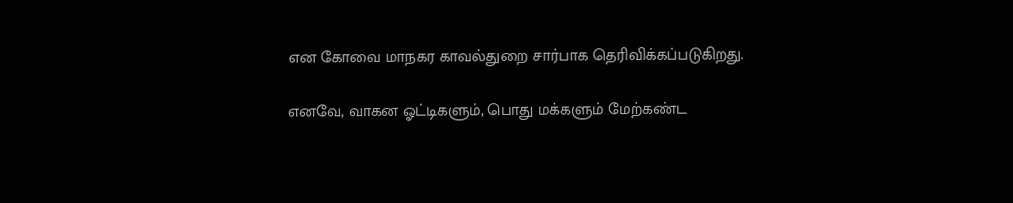என கோவை மாநகர காவல்துறை சார்பாக தெரிவிக்கப்படுகிறது.

எனவே, வாகன ஓட்டிகளும்‌, பொது மக்களும்‌ மேற்கண்ட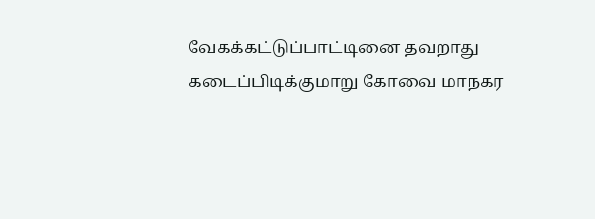வேகக்கட்டுப்பாட்டினை தவறாது கடைப்பிடிக்குமாறு கோவை மாநகர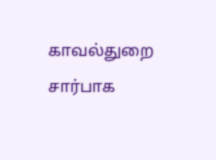காவல்துறை சார்பாக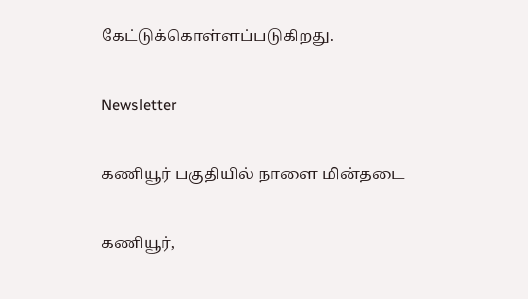கேட்டுக்கொள்ளப்படுகிறது.

Newsletter

கணியூர் பகுதியில் நாளை மின்தடை

கணியூர்,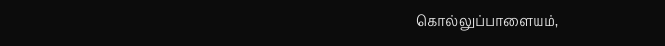கொல்லுப்பாளையம்,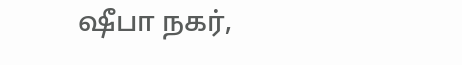ஷீபா நகர்,